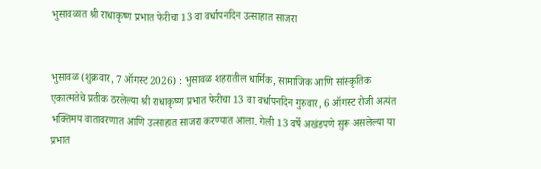भुसावळात श्री राधाकृष्ण प्रभात फेरीचा 13 वा वर्धापनदिन उत्साहात साजरा


भुसावळ (शुक्रवार, 7 ऑगस्ट 2026) : भुसावळ शहरातील धार्मिक, सामाजिक आणि सांस्कृतिक एकात्मतेचे प्रतीक ठरलेल्या श्री राधाकृष्ण प्रभात फेरीचा 13 वा वर्धापनदिन गुरुवार, 6 ऑगस्ट रोजी अत्यंत भक्तिमय वातावरणात आणि उत्साहात साजरा करण्यात आला. गेली 13 वर्षे अखंडपणे सुरू असलेल्या या प्रभात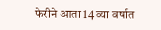फेरीने आता 14 व्या वर्षात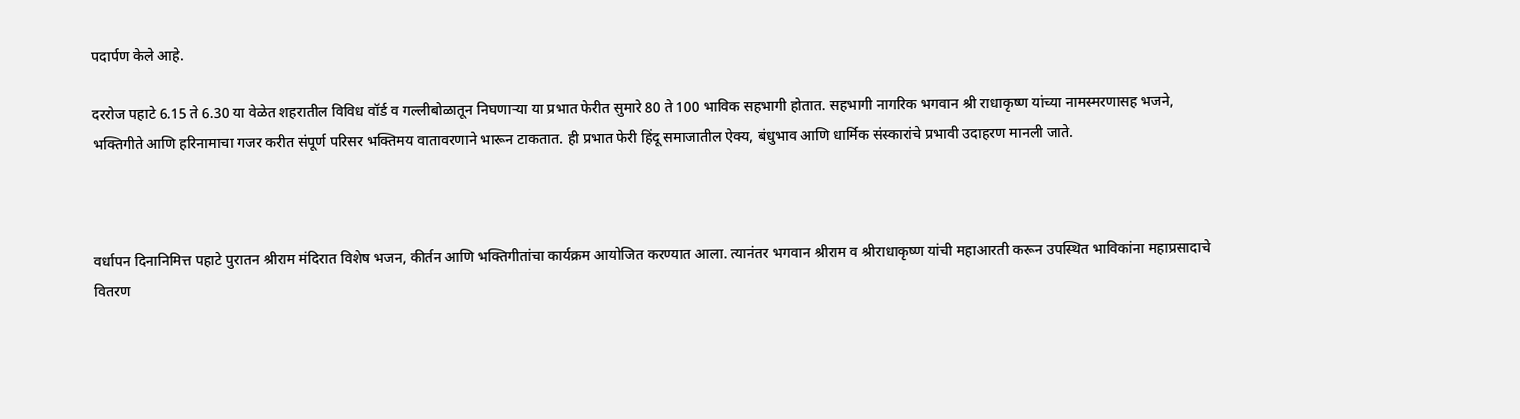पदार्पण केले आहे.

दररोज पहाटे 6.15 ते 6.30 या वेळेत शहरातील विविध वॉर्ड व गल्लीबोळातून निघणार्‍या या प्रभात फेरीत सुमारे 80 ते 100 भाविक सहभागी होतात. सहभागी नागरिक भगवान श्री राधाकृष्ण यांच्या नामस्मरणासह भजने, भक्तिगीते आणि हरिनामाचा गजर करीत संपूर्ण परिसर भक्तिमय वातावरणाने भारून टाकतात. ही प्रभात फेरी हिंदू समाजातील ऐक्य, बंधुभाव आणि धार्मिक संस्कारांचे प्रभावी उदाहरण मानली जाते.



वर्धापन दिनानिमित्त पहाटे पुरातन श्रीराम मंदिरात विशेष भजन, कीर्तन आणि भक्तिगीतांचा कार्यक्रम आयोजित करण्यात आला. त्यानंतर भगवान श्रीराम व श्रीराधाकृष्ण यांची महाआरती करून उपस्थित भाविकांना महाप्रसादाचे वितरण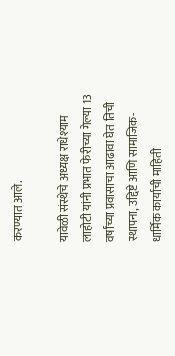करण्यात आले.

यावेळी संस्थेचे अध्यक्ष राधेश्याम लाहोटी यांनी प्रभात फेरीच्या गेल्या 13 वर्षांच्या प्रवासाचा आढावा घेत तिची स्थापना, उद्दिष्टे आणि सामाजिक-धार्मिक कार्याची माहिती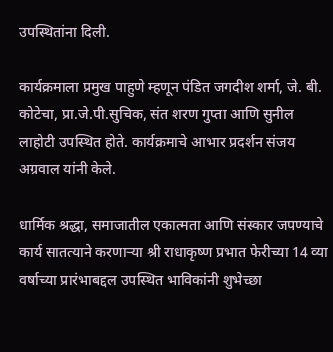उपस्थितांना दिली.

कार्यक्रमाला प्रमुख पाहुणे म्हणून पंडित जगदीश शर्मा, जे. बी. कोटेचा, प्रा.जे.पी.सुचिक, संत शरण गुप्ता आणि सुनील लाहोटी उपस्थित होते. कार्यक्रमाचे आभार प्रदर्शन संजय अग्रवाल यांनी केले.

धार्मिक श्रद्धा, समाजातील एकात्मता आणि संस्कार जपण्याचे कार्य सातत्याने करणार्‍या श्री राधाकृष्ण प्रभात फेरीच्या 14 व्या वर्षाच्या प्रारंभाबद्दल उपस्थित भाविकांनी शुभेच्छा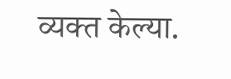व्यक्त केल्या.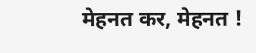मेहनत कर, मेहनत !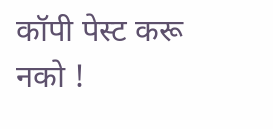कॉपी पेस्ट करू नको !